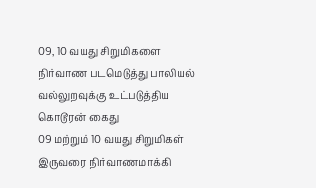09, 10 வயது சிறுமிகளை நிர்வாண படமெடுத்து பாலியல் வல்லுறவுக்கு உட்படுத்திய கொடூரன் கைது
09 மற்றும் 10 வயது சிறுமிகள் இருவரை நிர்வாணமாக்கி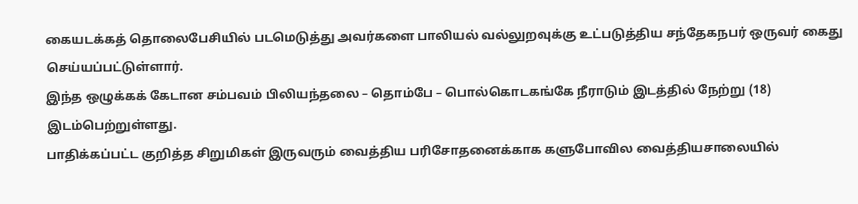கையடக்கத் தொலைபேசியில் படமெடுத்து அவர்களை பாலியல் வல்லுறவுக்கு உட்படுத்திய சந்தேகநபர் ஒருவர் கைது செய்யப்பட்டுள்ளார்.
இந்த ஒழுக்கக் கேடான சம்பவம் பிலியந்தலை – தொம்பே – பொல்கொடகங்கே நீராடும் இடத்தில் நேற்று (18) இடம்பெற்றுள்ளது.
பாதிக்கப்பட்ட குறித்த சிறுமிகள் இருவரும் வைத்திய பரிசோதனைக்காக களுபோவில வைத்தியசாலையில்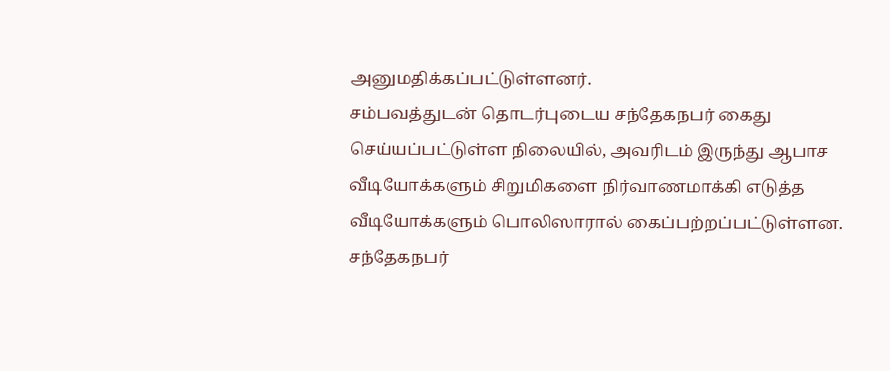அனுமதிக்கப்பட்டுள்ளனர்.
சம்பவத்துடன் தொடர்புடைய சந்தேகநபர் கைது செய்யப்பட்டுள்ள நிலையில், அவரிடம் இருந்து ஆபாச வீடியோக்களும் சிறுமிகளை நிர்வாணமாக்கி எடுத்த வீடியோக்களும் பொலிஸாரால் கைப்பற்றப்பட்டுள்ளன.
சந்தேகநபர்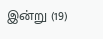இன்று (19)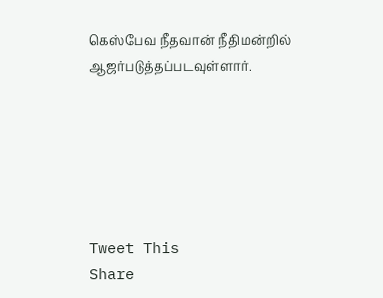கெஸ்பேவ நீதவான் நீதிமன்றில் ஆஜர்படுத்தப்படவுள்ளார்.






Tweet This
Share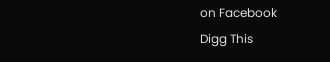on Facebook
Digg This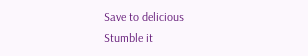Save to delicious
Stumble it